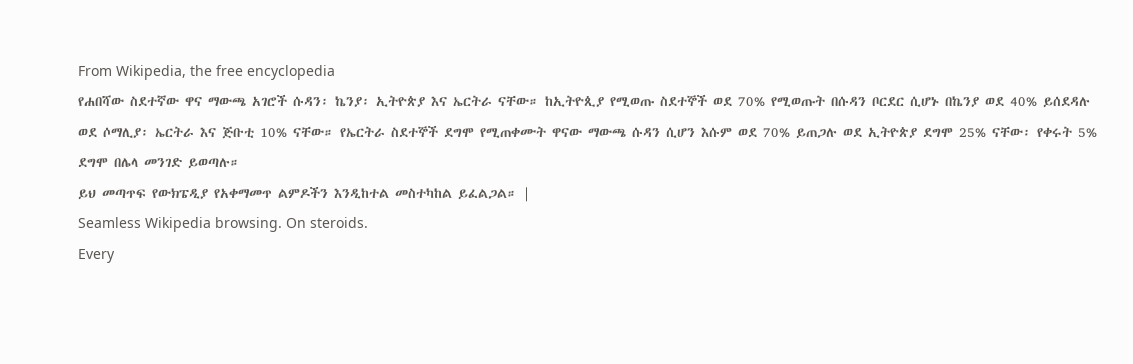From Wikipedia, the free encyclopedia
የሐበሻው ስደተኛው ዋና ማውጫ አገሮች ሱዳን፡ ኬንያ፡ ኢትዮጵያ እና ኤርትራ ናቸው። ከኢትዮጲያ የሚወጡ ስደተኞች ወደ 70% የሚወጡት በሱዳን ቦርደር ሲሆኑ በኬንያ ወደ 40% ይሰደዳሉ ወደ ሶማሊያ፡ ኤርትራ እና ጅቡቲ 10% ናቸው። የኤርትራ ስደተኞች ደግሞ የሚጠቀሙት ዋናው ማውጫ ሱዳን ሲሆን እሱም ወደ 70% ይጠጋሉ ወደ ኢትዮጵያ ደግሞ 25% ናቸው፡ የቀሩት 5% ደግሞ በሌላ መንገድ ይወጣሉ።
ይህ መጣጥፍ የውክፔዲያ የአቀማመጥ ልምዶችን እንዲከተል መስተካከል ይፈልጋል። |
Seamless Wikipedia browsing. On steroids.
Every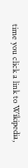time you click a link to Wikipedia,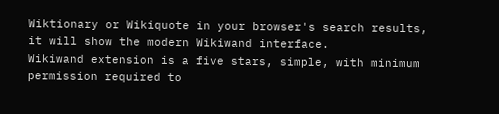Wiktionary or Wikiquote in your browser's search results, it will show the modern Wikiwand interface.
Wikiwand extension is a five stars, simple, with minimum permission required to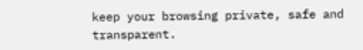keep your browsing private, safe and transparent.